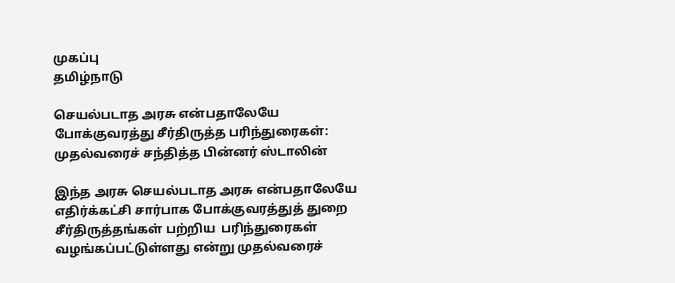முகப்பு
தமிழ்நாடு

செயல்படாத அரசு என்பதாலேயே போக்குவரத்து சீர்திருத்த பரிந்துரைகள்: முதல்வரைச் சந்தித்த பின்னர் ஸ்டாலின்

இந்த அரசு செயல்படாத அரசு என்பதாலேயே எதிர்க்கட்சி சார்பாக போக்குவரத்துத் துறை சீர்திருத்தங்கள் பற்றிய  பரிந்துரைகள் வழங்கப்பட்டுள்ளது என்று முதல்வரைச்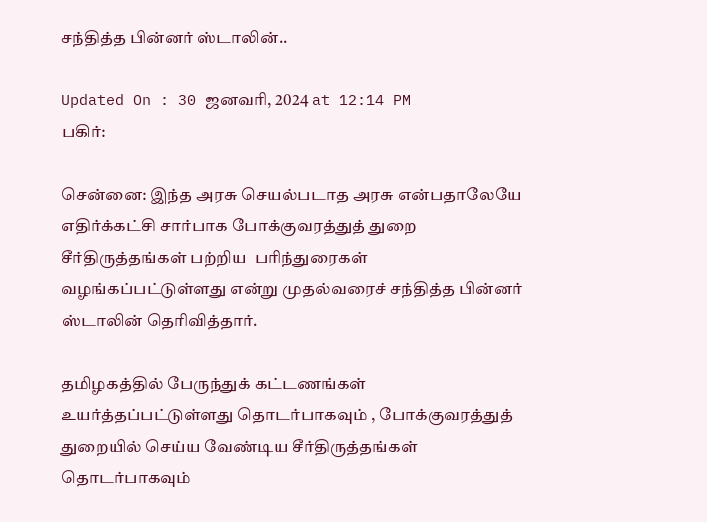சந்தித்த பின்னர் ஸ்டாலின்..

Updated On : 30 ஜனவரி, 2024 at 12:14 PM
பகிர்:

சென்னை: இந்த அரசு செயல்படாத அரசு என்பதாலேயே எதிர்க்கட்சி சார்பாக போக்குவரத்துத் துறை சீர்திருத்தங்கள் பற்றிய  பரிந்துரைகள் வழங்கப்பட்டுள்ளது என்று முதல்வரைச் சந்தித்த பின்னர் ஸ்டாலின் தெரிவித்தார்.

தமிழகத்தில் பேருந்துக் கட்டணங்கள் உயர்த்தப்பட்டுள்ளது தொடர்பாகவும் , போக்குவரத்துத் துறையில் செய்ய வேண்டிய சீர்திருத்தங்கள் தொடர்பாகவும்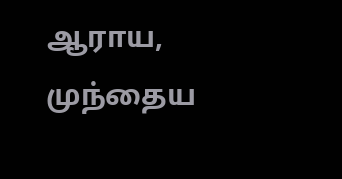ஆராய, முந்தைய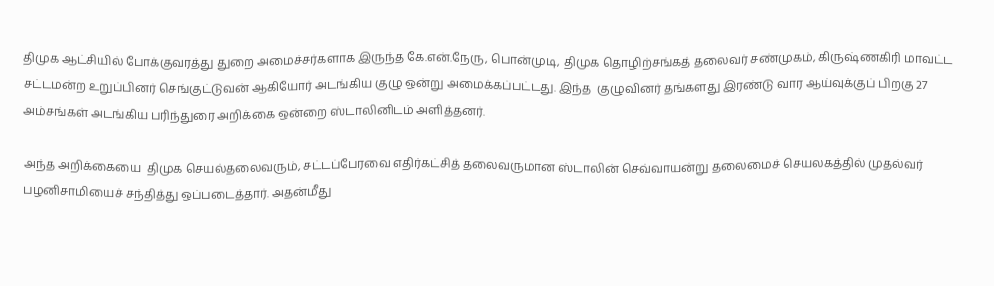திமுக ஆட்சியில் போக்குவரத்து துறை அமைச்சர்களாக இருந்த கே.என்.நேரு, பொன்முடி, திமுக தொழிற்சங்கத் தலைவர் சண்முகம், கிருஷ்ணகிரி மாவட்ட சட்டமன்ற உறுப்பினர் செங்குட்டுவன் ஆகியோர் அடங்கிய குழு ஒன்று அமைக்கப்பட்டது. இந்த  குழுவினர் தங்களது இரண்டு வார ஆய்வுக்குப் பிறகு 27 அம்சங்கள் அடங்கிய பரிந்துரை அறிக்கை ஒன்றை ஸ்டாலினிடம் அளித்தனர்.

அந்த அறிக்கையை  திமுக செயல்தலைவரும், சட்டப்பேரவை எதிர்கட்சித் தலைவருமான ஸ்டாலின் செவ்வாயன்று தலைமைச் செயலகத்தில் முதல்வர் பழனிசாமியைச் சந்தித்து ஒப்படைத்தார். அதன்மீது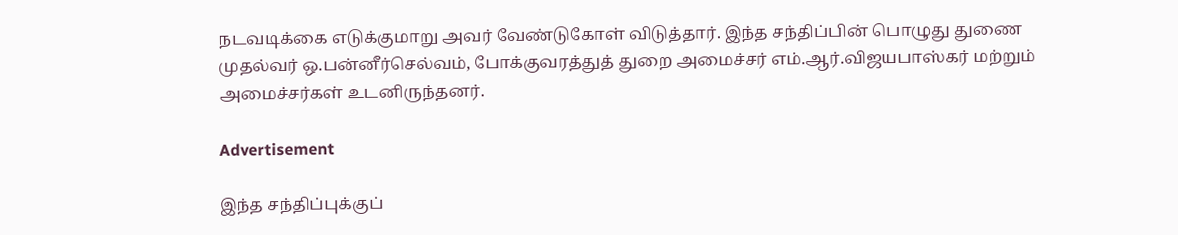நடவடிக்கை எடுக்குமாறு அவர் வேண்டுகோள் விடுத்தார். இந்த சந்திப்பின் பொழுது துணை முதல்வர் ஒ.பன்னீர்செல்வம், போக்குவரத்துத் துறை அமைச்சர் எம்.ஆர்.விஜயபாஸ்கர் மற்றும் அமைச்சர்கள் உடனிருந்தனர்.

Advertisement

இந்த சந்திப்புக்குப்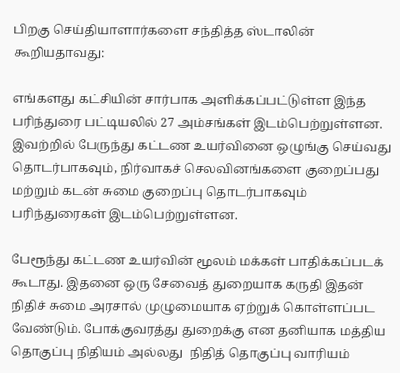பிறகு செய்தியாளார்களை சந்தித்த ஸ்டாலின் கூறியதாவது:

எங்களது கட்சியின் சார்பாக அளிக்கப்பட்டுள்ள இந்த பரிந்துரை பட்டியலில் 27 அம்சங்கள் இடம்பெற்றுள்ளன. இவற்றில் பேருந்து கட்டண உயர்வினை ஒழுங்கு செய்வது தொடர்பாகவும், நிர்வாகச் செலவினங்களை குறைப்பது மற்றும் கடன் சுமை குறைப்பு தொடர்பாகவும் பரிந்துரைகள் இடம்பெற்றுள்ளன.

பேரூந்து கட்டண உயர்வின் மூலம் மக்கள் பாதிக்கப்படக் கூடாது. இதனை ஒரு சேவைத் துறையாக கருதி இதன் நிதிச் சுமை அரசால் முழுமையாக ஏற்றுக் கொள்ளப்பட வேண்டும். போக்குவரத்து துறைக்கு என தனியாக மத்திய தொகுப்பு நிதியம் அல்லது  நிதித் தொகுப்பு வாரியம்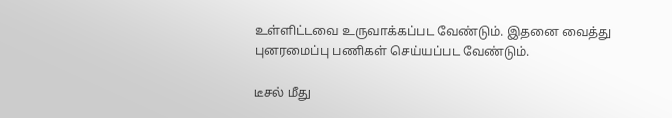உள்ளிட்டவை உருவாக்கப்பட வேண்டும். இதனை வைத்து புனரமைப்பு பணிகள் செய்யப்பட வேண்டும்.

டீசல் மீது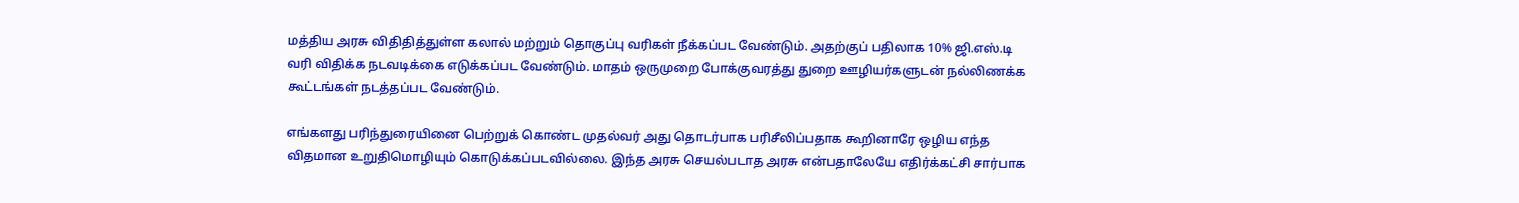மத்திய அரசு விதிதித்துள்ள கலால் மற்றும் தொகுப்பு வரிகள் நீக்கப்பட வேண்டும். அதற்குப் பதிலாக 10% ஜி.எஸ்.டி வரி விதிக்க நடவடிக்கை எடுக்கப்பட வேண்டும். மாதம் ஒருமுறை போக்குவரத்து துறை ஊழியர்களுடன் நல்லிணக்க கூட்டங்கள் நடத்தப்பட வேண்டும்.

எங்களது பரிந்துரையினை பெற்றுக் கொண்ட முதல்வர் அது தொடர்பாக பரிசீலிப்பதாக கூறினாரே ஒழிய எந்த விதமான உறுதிமொழியும் கொடுக்கப்படவில்லை. இந்த அரசு செயல்படாத அரசு என்பதாலேயே எதிர்க்கட்சி சார்பாக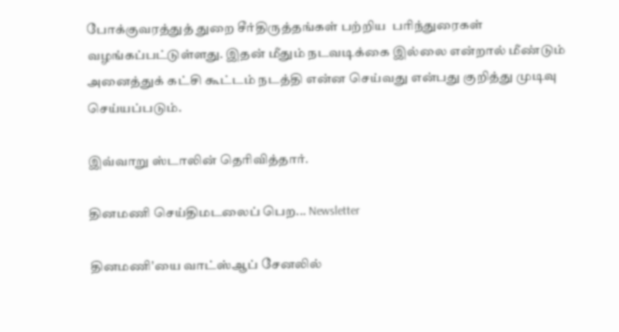போக்குவரத்துத் துறை சீர்திருத்தங்கள் பற்றிய  பரிந்துரைகள் வழங்கப்பட்டுள்ளது. இதன் மீதும் நடவடிக்கை இல்லை என்றால் மீண்டும் அனைத்துக் கட்சி கூட்டம் நடத்தி என்ன செய்வது என்பது குறித்து முடிவு செய்யப்படும்.

இவ்வாறு ஸ்டாலின் தெரிவித்தார்.

தினமணி செய்திமடலைப் பெற... Newsletter

தினமணி'யை வாட்ஸ்ஆப் சேனலில்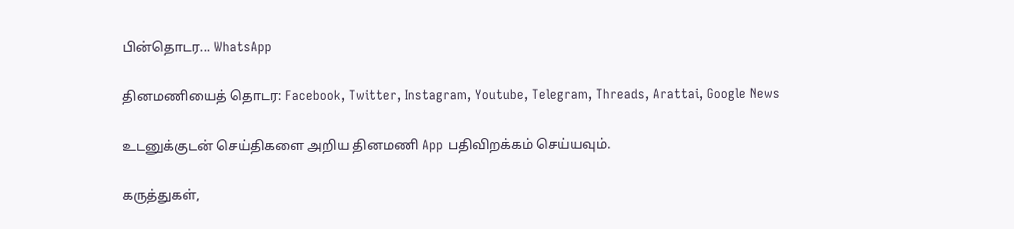பின்தொடர... WhatsApp

தினமணியைத் தொடர: Facebook, Twitter, Instagram, Youtube, Telegram, Threads, Arattai, Google News

உடனுக்குடன் செய்திகளை அறிய தினமணி App பதிவிறக்கம் செய்யவும்.

கருத்துகள்,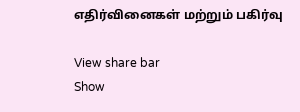எதிர்வினைகள் மற்றும் பகிர்வு

View share bar
Show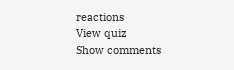reactions
View quiz
Show comments